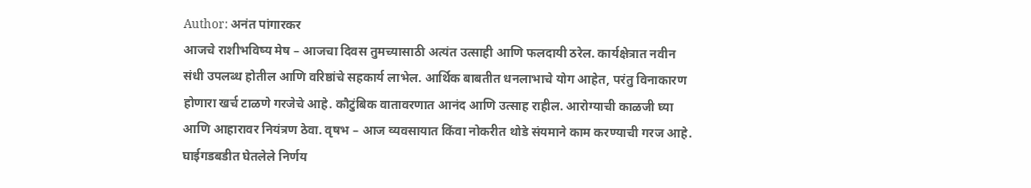Author: अनंत पांगारकर
आजचे राशीभविष्य मेष – आजचा दिवस तुमच्यासाठी अत्यंत उत्साही आणि फलदायी ठरेल. कार्यक्षेत्रात नवीन संधी उपलब्ध होतील आणि वरिष्ठांचे सहकार्य लाभेल. आर्थिक बाबतीत धनलाभाचे योग आहेत, परंतु विनाकारण होणारा खर्च टाळणे गरजेचे आहे. कौटुंबिक वातावरणात आनंद आणि उत्साह राहील. आरोग्याची काळजी घ्या आणि आहारावर नियंत्रण ठेवा. वृषभ – आज व्यवसायात किंवा नोकरीत थोडे संयमाने काम करण्याची गरज आहे. घाईगडबडीत घेतलेले निर्णय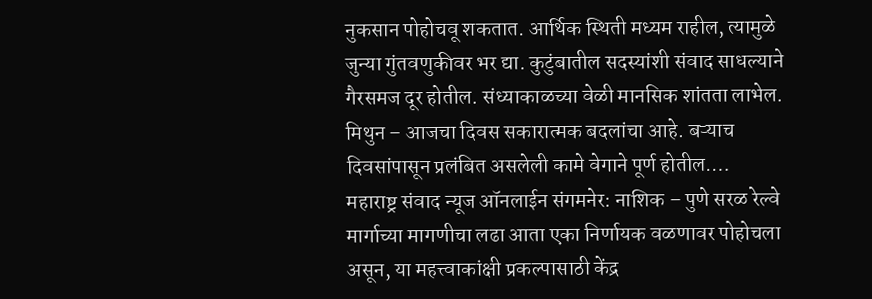नुकसान पोहोचवू शकतात. आर्थिक स्थिती मध्यम राहील, त्यामुळे जुन्या गुंतवणुकीवर भर द्या. कुटुंबातील सदस्यांशी संवाद साधल्याने गैरसमज दूर होतील. संध्याकाळच्या वेळी मानसिक शांतता लाभेल. मिथुन – आजचा दिवस सकारात्मक बदलांचा आहे. बऱ्याच दिवसांपासून प्रलंबित असलेली कामे वेगाने पूर्ण होतील.…
महाराष्ट्र संवाद न्यूज ऑनलाईन संगमनेर: नाशिक – पुणे सरळ रेल्वे मार्गाच्या मागणीचा लढा आता एका निर्णायक वळणावर पोहोचला असून, या महत्त्वाकांक्षी प्रकल्पासाठी केंद्र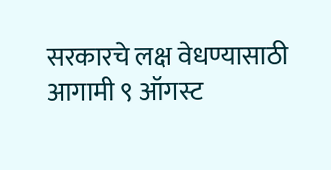सरकारचे लक्ष वेधण्यासाठी आगामी ९ ऑगस्ट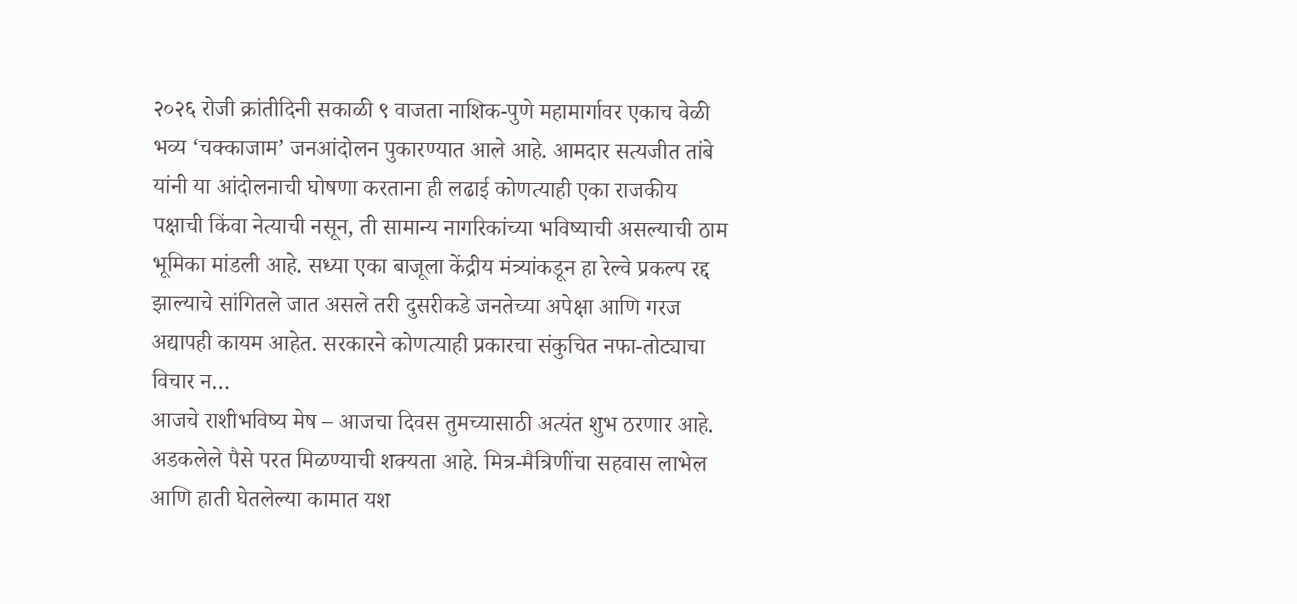२०२६ रोजी क्रांतीदिनी सकाळी ९ वाजता नाशिक-पुणे महामार्गावर एकाच वेळी भव्य ‘चक्काजाम’ जनआंदोलन पुकारण्यात आले आहे. आमदार सत्यजीत तांबे यांनी या आंदोलनाची घोषणा करताना ही लढाई कोणत्याही एका राजकीय पक्षाची किंवा नेत्याची नसून, ती सामान्य नागरिकांच्या भविष्याची असल्याची ठाम भूमिका मांडली आहे. सध्या एका बाजूला केंद्रीय मंत्र्यांकडून हा रेल्वे प्रकल्प रद्द झाल्याचे सांगितले जात असले तरी दुसरीकडे जनतेच्या अपेक्षा आणि गरज अद्यापही कायम आहेत. सरकारने कोणत्याही प्रकारचा संकुचित नफा-तोट्याचा विचार न…
आजचे राशीभविष्य मेष – आजचा दिवस तुमच्यासाठी अत्यंत शुभ ठरणार आहे. अडकलेले पैसे परत मिळण्याची शक्यता आहे. मित्र-मैत्रिणींचा सहवास लाभेल आणि हाती घेतलेल्या कामात यश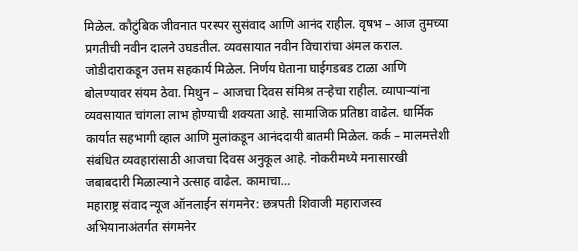मिळेल. कौटुंबिक जीवनात परस्पर सुसंवाद आणि आनंद राहील. वृषभ – आज तुमच्या प्रगतीची नवीन दालने उघडतील. व्यवसायात नवीन विचारांचा अंमल कराल. जोडीदाराकडून उत्तम सहकार्य मिळेल. निर्णय घेताना घाईगडबड टाळा आणि बोलण्यावर संयम ठेवा. मिथुन – आजचा दिवस संमिश्र तऱ्हेचा राहील. व्यापाऱ्यांना व्यवसायात चांगला लाभ होण्याची शक्यता आहे. सामाजिक प्रतिष्ठा वाढेल. धार्मिक कार्यात सहभागी व्हाल आणि मुलांकडून आनंददायी बातमी मिळेल. कर्क – मालमत्तेशी संबंधित व्यवहारांसाठी आजचा दिवस अनुकूल आहे. नोकरीमध्ये मनासारखी जबाबदारी मिळाल्याने उत्साह वाढेल. कामाचा…
महाराष्ट्र संवाद न्यूज ऑनलाईन संगमनेर: छत्रपती शिवाजी महाराजस्व अभियानाअंतर्गत संगमनेर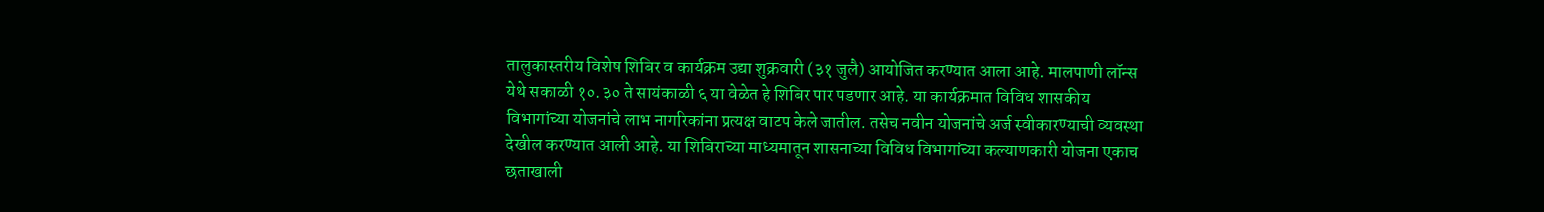तालुकास्तरीय विशेष शिबिर व कार्यक्रम उद्या शुक्रवारी (३१ जुलै) आयोजित करण्यात आला आहे. मालपाणी लॉन्स येथे सकाळी १०.३० ते सायंकाळी ६ या वेळेत हे शिबिर पार पडणार आहे. या कार्यक्रमात विविध शासकीय विभागांच्या योजनांचे लाभ नागरिकांना प्रत्यक्ष वाटप केले जातील. तसेच नवीन योजनांचे अर्ज स्वीकारण्याची व्यवस्था देखील करण्यात आली आहे. या शिबिराच्या माध्यमातून शासनाच्या विविध विभागांच्या कल्याणकारी योजना एकाच छताखाली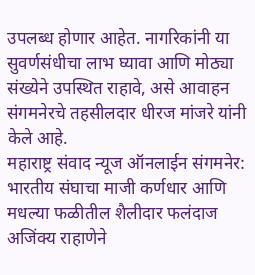उपलब्ध होणार आहेत. नागरिकांनी या सुवर्णसंधीचा लाभ घ्यावा आणि मोठ्या संख्येने उपस्थित राहावे, असे आवाहन संगमनेरचे तहसीलदार धीरज मांजरे यांनी केले आहे.
महाराष्ट्र संवाद न्यूज ऑनलाईन संगमनेर: भारतीय संघाचा माजी कर्णधार आणि मधल्या फळीतील शैलीदार फलंदाज अजिंक्य राहाणेने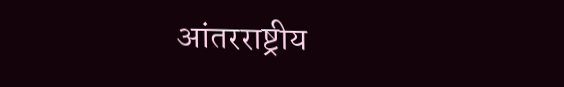आंतरराष्ट्रीय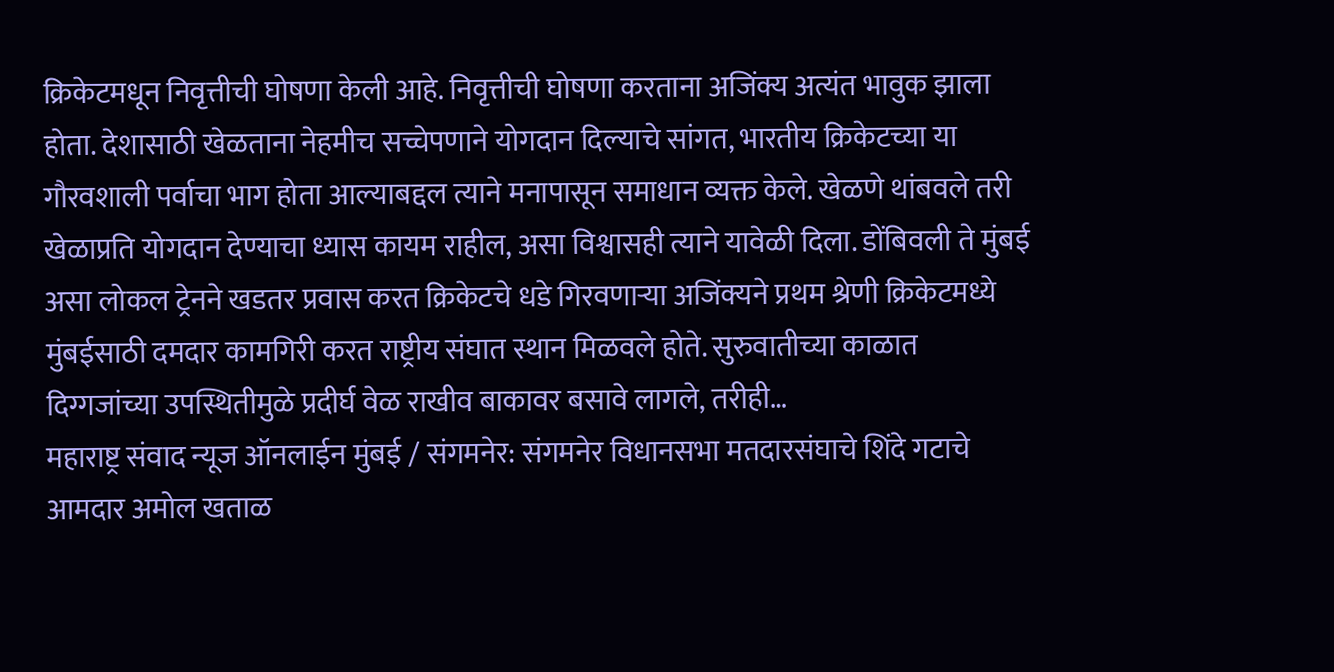क्रिकेटमधून निवृत्तीची घोषणा केली आहे. निवृत्तीची घोषणा करताना अजिंक्य अत्यंत भावुक झाला होता. देशासाठी खेळताना नेहमीच सच्चेपणाने योगदान दिल्याचे सांगत, भारतीय क्रिकेटच्या या गौरवशाली पर्वाचा भाग होता आल्याबद्दल त्याने मनापासून समाधान व्यक्त केले. खेळणे थांबवले तरी खेळाप्रति योगदान देण्याचा ध्यास कायम राहील, असा विश्वासही त्याने यावेळी दिला. डोंबिवली ते मुंबई असा लोकल ट्रेनने खडतर प्रवास करत क्रिकेटचे धडे गिरवणाऱ्या अजिंक्यने प्रथम श्रेणी क्रिकेटमध्ये मुंबईसाठी दमदार कामगिरी करत राष्ट्रीय संघात स्थान मिळवले होते. सुरुवातीच्या काळात दिग्गजांच्या उपस्थितीमुळे प्रदीर्घ वेळ राखीव बाकावर बसावे लागले, तरीही…
महाराष्ट्र संवाद न्यूज ऑनलाईन मुंबई / संगमनेर: संगमनेर विधानसभा मतदारसंघाचे शिंदे गटाचे आमदार अमोल खताळ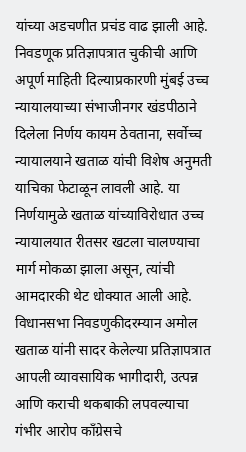यांच्या अडचणीत प्रचंड वाढ झाली आहे. निवडणूक प्रतिज्ञापत्रात चुकीची आणि अपूर्ण माहिती दिल्याप्रकारणी मुंबई उच्च न्यायालयाच्या संभाजीनगर खंडपीठाने दिलेला निर्णय कायम ठेवताना, सर्वोच्च न्यायालयाने खताळ यांची विशेष अनुमती याचिका फेटाळून लावली आहे. या निर्णयामुळे खताळ यांच्याविरोधात उच्च न्यायालयात रीतसर खटला चालण्याचा मार्ग मोकळा झाला असून, त्यांची आमदारकी थेट धोक्यात आली आहे. विधानसभा निवडणुकीदरम्यान अमोल खताळ यांनी सादर केलेल्या प्रतिज्ञापत्रात आपली व्यावसायिक भागीदारी, उत्पन्न आणि कराची थकबाकी लपवल्याचा गंभीर आरोप काँग्रेसचे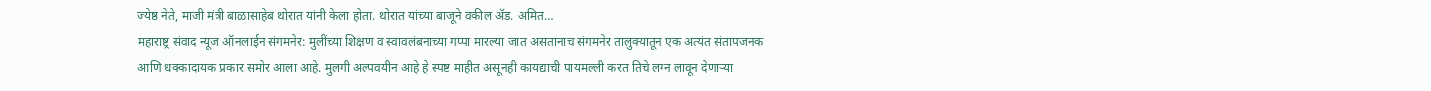ज्येष्ठ नेते, माजी मंत्री बाळासाहेब थोरात यांनी केला होता. थोरात यांच्या बाजूने वकील ॲड. अमित…
महाराष्ट्र संवाद न्यूज ऑनलाईन संगमनेर: मुलींच्या शिक्षण व स्वावलंबनाच्या गप्पा मारल्या जात असतानाच संगमनेर तालुक्यातून एक अत्यंत संतापजनक आणि धक्कादायक प्रकार समोर आला आहे. मुलगी अल्पवयीन आहे हे स्पष्ट माहीत असूनही कायद्याची पायमल्ली करत तिचे लग्न लावून देणाऱ्या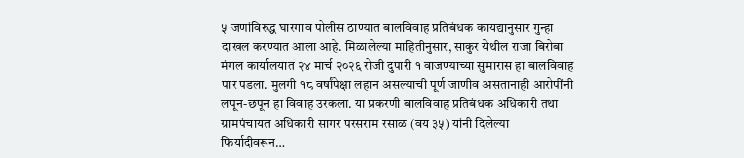५ जणांविरुद्ध घारगाव पोलीस ठाण्यात बालविवाह प्रतिबंधक कायद्यानुसार गुन्हा दाखल करण्यात आला आहे. मिळालेल्या माहितीनुसार, साकुर येथील राजा बिरोबा मंगल कार्यालयात २४ मार्च २०२६ रोजी दुपारी १ वाजण्याच्या सुमारास हा बालविवाह पार पडला. मुलगी १८ वर्षांपेक्षा लहान असल्याची पूर्ण जाणीव असतानाही आरोपींनी लपून-छपून हा विवाह उरकला. या प्रकरणी बालविवाह प्रतिबंधक अधिकारी तथा ग्रामपंचायत अधिकारी सागर परसराम रसाळ (वय ३५) यांनी दिलेल्या फिर्यादीवरून…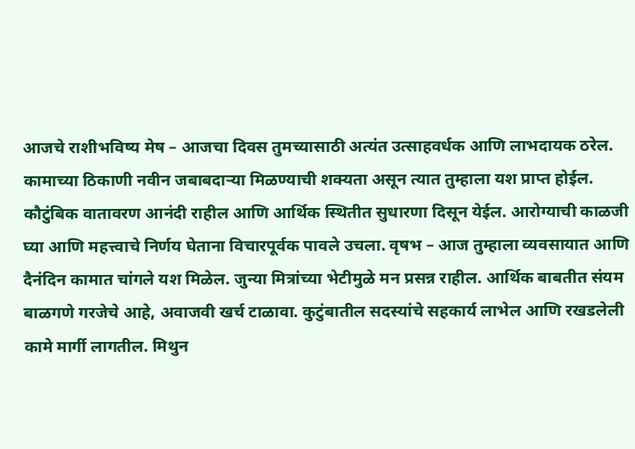आजचे राशीभविष्य मेष – आजचा दिवस तुमच्यासाठी अत्यंत उत्साहवर्धक आणि लाभदायक ठरेल. कामाच्या ठिकाणी नवीन जबाबदाऱ्या मिळण्याची शक्यता असून त्यात तुम्हाला यश प्राप्त होईल. कौटुंबिक वातावरण आनंदी राहील आणि आर्थिक स्थितीत सुधारणा दिसून येईल. आरोग्याची काळजी घ्या आणि महत्त्वाचे निर्णय घेताना विचारपूर्वक पावले उचला. वृषभ – आज तुम्हाला व्यवसायात आणि दैनंदिन कामात चांगले यश मिळेल. जुन्या मित्रांच्या भेटीमुळे मन प्रसन्न राहील. आर्थिक बाबतीत संयम बाळगणे गरजेचे आहे, अवाजवी खर्च टाळावा. कुटुंबातील सदस्यांचे सहकार्य लाभेल आणि रखडलेली कामे मार्गी लागतील. मिथुन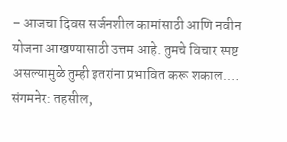– आजचा दिवस सर्जनशील कामांसाठी आणि नवीन योजना आखण्यासाठी उत्तम आहे. तुमचे विचार स्पष्ट असल्यामुळे तुम्ही इतरांना प्रभावित करू शकाल.…
संगमनेर: तहसील,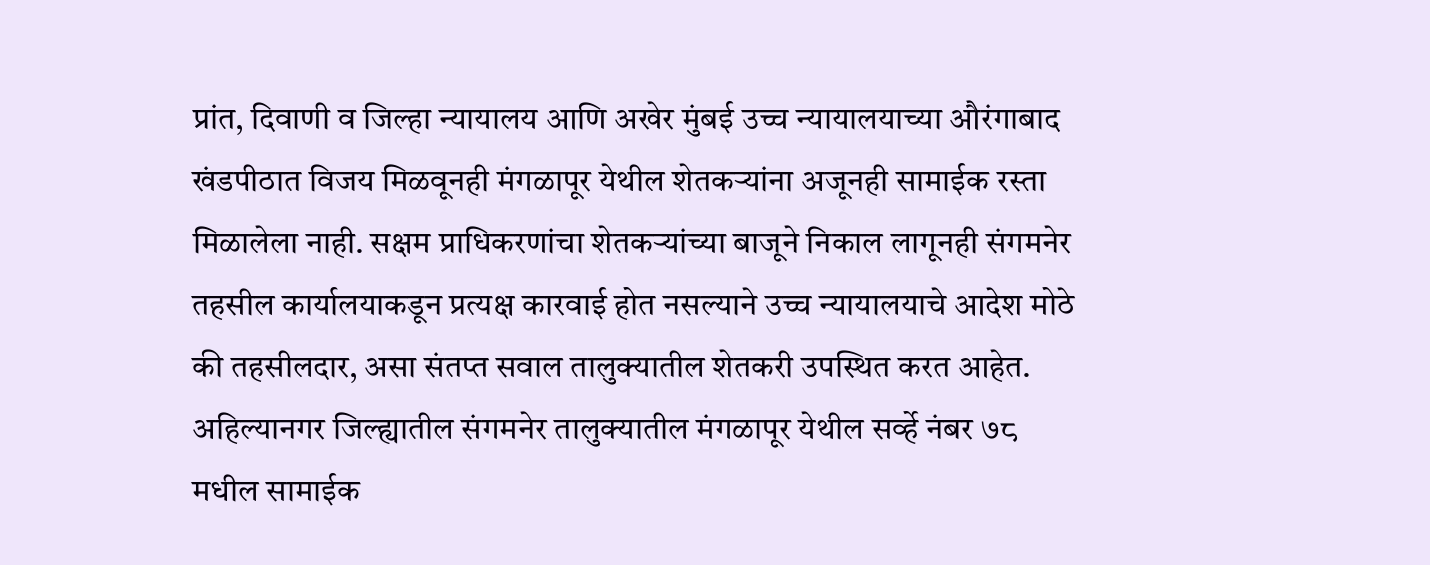प्रांत, दिवाणी व जिल्हा न्यायालय आणि अखेर मुंबई उच्च न्यायालयाच्या औरंगाबाद खंडपीठात विजय मिळवूनही मंगळापूर येथील शेतकऱ्यांना अजूनही सामाईक रस्ता मिळालेला नाही. सक्षम प्राधिकरणांचा शेतकऱ्यांच्या बाजूने निकाल लागूनही संगमनेर तहसील कार्यालयाकडून प्रत्यक्ष कारवाई होत नसल्याने उच्च न्यायालयाचे आदेश मोठे की तहसीलदार, असा संतप्त सवाल तालुक्यातील शेतकरी उपस्थित करत आहेत. अहिल्यानगर जिल्ह्यातील संगमनेर तालुक्यातील मंगळापूर येथील सर्व्हे नंबर ७८ मधील सामाईक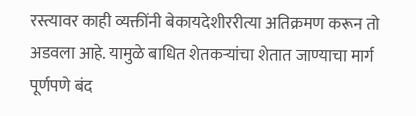रस्त्यावर काही व्यक्तींनी बेकायदेशीररीत्या अतिक्रमण करून तो अडवला आहे. यामुळे बाधित शेतकऱ्यांचा शेतात जाण्याचा मार्ग पूर्णपणे बंद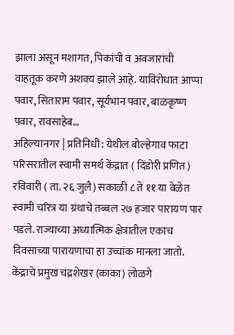झाला असून मशागत, पिकांची व अवजारांची वाहतूक करणे अशक्य झाले आहे. याविरोधात आप्पा पवार, सिताराम पवार, सूर्यभान पवार, बाळकृष्ण पवार, रावसाहेब…
अहिल्यानगर | प्रतिनिधी: येथील बोल्हेगाव फाटा परिसरातील स्वामी समर्थ केंद्रात ( दिंडोरी प्रणित) रविवारी ( ता. २६ जुलै) सकाळी ८ ते ११ या वेळेत स्वामी चरित्र या ग्रंथाचे तब्बल २७ हजार पारायण पार पडले. राज्याच्या अध्यात्मिक क्षेत्रातील एकाच दिवसाच्या पारायणाचा हा उच्चांक मानला जातो. केंद्राचे प्रमुख चंद्रशेखर (काका) लोळगे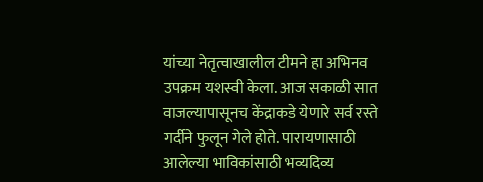यांच्या नेतृत्वाखालील टीमने हा अभिनव उपक्रम यशस्वी केला. आज सकाळी सात वाजल्यापासूनच केंद्राकडे येणारे सर्व रस्ते गर्दीने फुलून गेले होते. पारायणासाठी आलेल्या भाविकांसाठी भव्यदिव्य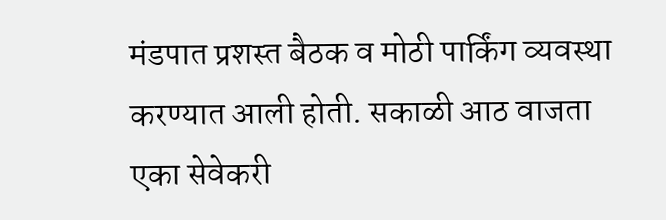मंडपात प्रशस्त बैठक व मोठी पार्किंग व्यवस्था करण्यात आली होती. सकाळी आठ वाजता एका सेवेकरी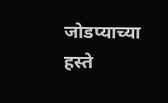जोडप्याच्या हस्ते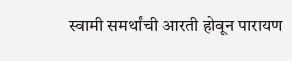स्वामी समर्थांची आरती होवून पारायण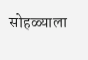सोहळ्याला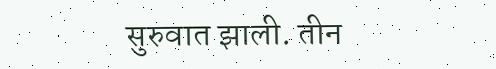सुरुवात झाली. तीन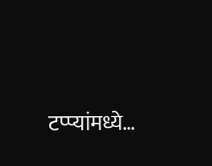टप्प्यांमध्ये…